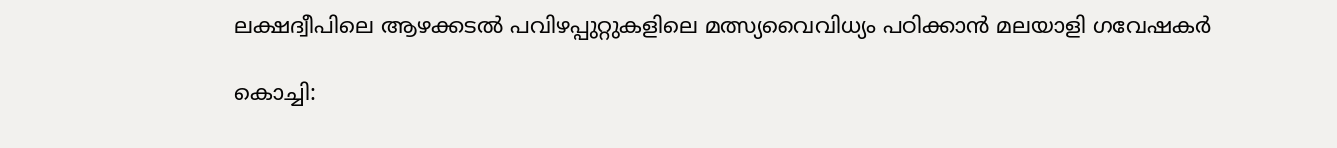ലക്ഷദ്വീപിലെ ആഴക്കടൽ പവിഴപ്പുറ്റുകളിലെ മത്സ്യവൈവിധ്യം പഠിക്കാൻ മലയാളി ഗവേഷകർ

കൊച്ചി: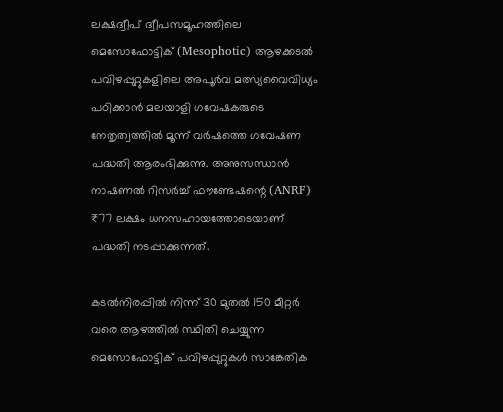ലക്ഷദ്വീപ് ദ്വീപസമൂഹത്തിലെ മെസോഫോട്ടിക് (Mesophotic) ആഴക്കടൽ പവിഴപ്പുറ്റുകളിലെ അപൂർവ മത്സ്യവൈവിധ്യം പഠിക്കാൻ മലയാളി ഗവേഷകരുടെ നേതൃത്വത്തിൽ മൂന്ന് വർഷത്തെ ഗവേഷണ പദ്ധതി ആരംഭിക്കുന്നു. അനുസന്ധാൻ നാഷണൽ റിസർച്ച് ഫൗണ്ടേഷന്റെ (ANRF) ₹77 ലക്ഷം ധനസഹായത്തോടെയാണ് പദ്ധതി നടപ്പാക്കുന്നത്.

കടൽനിരപ്പിൽ നിന്ന് 30 മുതൽ 150 മീറ്റർ വരെ ആഴത്തിൽ സ്ഥിതി ചെയ്യുന്ന മെസോഫോട്ടിക് പവിഴപ്പുറ്റുകൾ സാങ്കേതിക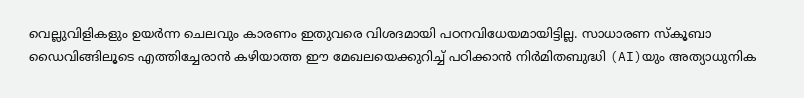വെല്ലുവിളികളും ഉയർന്ന ചെലവും കാരണം ഇതുവരെ വിശദമായി പഠനവിധേയമായിട്ടില്ല. സാധാരണ സ്കൂബാ ഡൈവിങ്ങിലൂടെ എത്തിച്ചേരാൻ കഴിയാത്ത ഈ മേഖലയെക്കുറിച്ച് പഠിക്കാൻ നിർമിതബുദ്ധി (AI)യും അത്യാധുനിക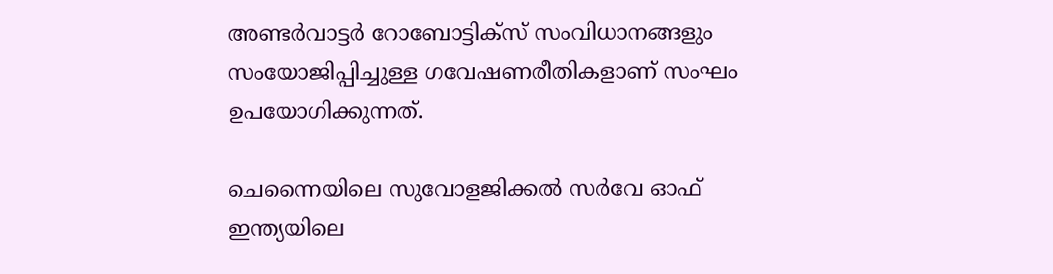അണ്ടർവാട്ടർ റോബോട്ടിക്സ് സംവിധാനങ്ങളും സംയോജിപ്പിച്ചുള്ള ഗവേഷണരീതികളാണ് സംഘം ഉപയോഗിക്കുന്നത്.

ചെന്നൈയിലെ സുവോളജിക്കൽ സർവേ ഓഫ് ഇന്ത്യയിലെ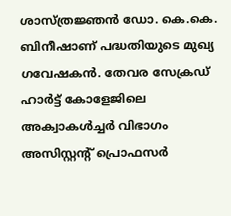ശാസ്ത്രജ്ഞൻ ഡോ. കെ.കെ. ബിനീഷാണ് പദ്ധതിയുടെ മുഖ്യ ഗവേഷകൻ. തേവര സേക്രഡ് ഹാർട്ട് കോളേജിലെ അക്വാകൾച്ചർ വിഭാഗം അസിസ്റ്റന്റ് പ്രൊഫസർ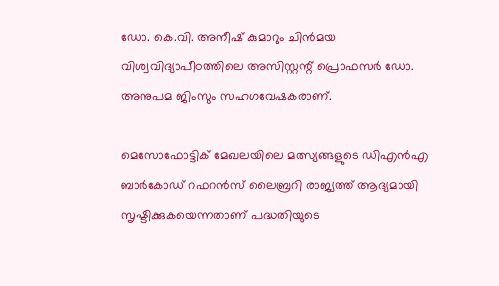ഡോ. കെ.വി. അനീഷ് കുമാറും ചിൻമയ വിശ്വവിദ്യാപീഠത്തിലെ അസിസ്റ്റന്റ് പ്രൊഫസർ ഡോ. അനുപമ ജിംസും സഹഗവേഷകരാണ്.

മെസോഫോട്ടിക് മേഖലയിലെ മത്സ്യങ്ങളുടെ ഡിഎൻഎ ബാർകോഡ് റഫറൻസ് ലൈബ്രറി രാജ്യത്ത് ആദ്യമായി സൃഷ്ടിക്കുകയെന്നതാണ് പദ്ധതിയുടെ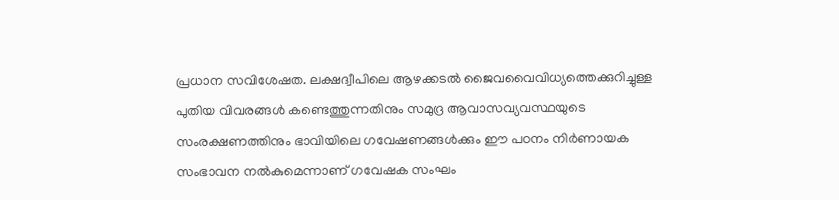പ്രധാന സവിശേഷത. ലക്ഷദ്വീപിലെ ആഴക്കടൽ ജൈവവൈവിധ്യത്തെക്കുറിച്ചുള്ള പുതിയ വിവരങ്ങൾ കണ്ടെത്തുന്നതിനും സമുദ്ര ആവാസവ്യവസ്ഥയുടെ സംരക്ഷണത്തിനും ഭാവിയിലെ ഗവേഷണങ്ങൾക്കും ഈ പഠനം നിർണായക സംഭാവന നൽകുമെന്നാണ് ഗവേഷക സംഘം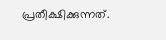പ്രതീക്ഷിക്കുന്നത്.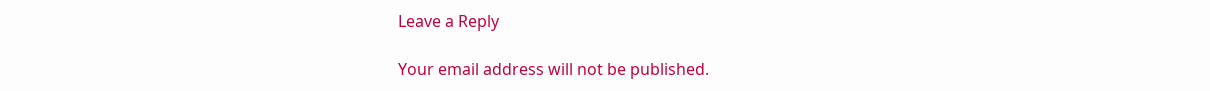Leave a Reply

Your email address will not be published.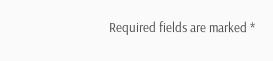Required fields are marked *